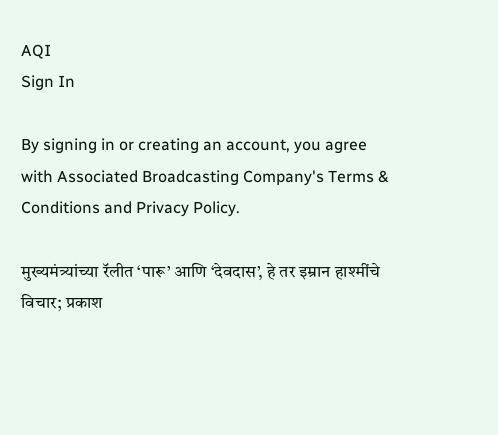AQI
Sign In

By signing in or creating an account, you agree with Associated Broadcasting Company's Terms & Conditions and Privacy Policy.

मुख्यमंत्र्यांच्या रॅलीत ‘पारू’ आणि ‘देवदास’, हे तर इम्रान हाश्मींचे विचार; प्रकाश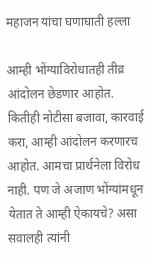महाजन यांचा घणाघाती हल्ला

आम्ही भोंग्याविरोधातही तीव्र आंदोलन छेडणार आहोत. कितीही नोटीसा बजावा, कारवाई करा, आम्ही आंदोलन करणारच आहोत. आमचा प्रार्थनेला विरोध नाही. पण जे अजाण भोंग्यांमधून येतात ते आम्ही ऐकायचे? असा सवालही त्यांनी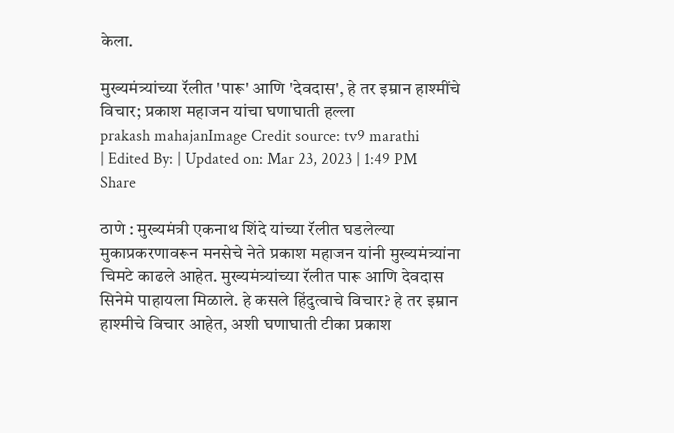केला.

मुख्यमंत्र्यांच्या रॅलीत 'पारू' आणि 'देवदास', हे तर इम्रान हाश्मींचे विचार; प्रकाश महाजन यांचा घणाघाती हल्ला
prakash mahajanImage Credit source: tv9 marathi
| Edited By: | Updated on: Mar 23, 2023 | 1:49 PM
Share

ठाणे : मुख्यमंत्री एकनाथ शिंदे यांच्या रॅलीत घडलेल्या मुकाप्रकरणावरून मनसेचे नेते प्रकाश महाजन यांनी मुख्यमंत्र्यांना चिमटे काढले आहेत. मुख्यमंत्र्यांच्या रॅलीत पारू आणि देवदास सिनेमे पाहायला मिळाले. हे कसले हिंदुत्वाचे विचार? हे तर इम्रान हाश्मीचे विचार आहेत, अशी घणाघाती टीका प्रकाश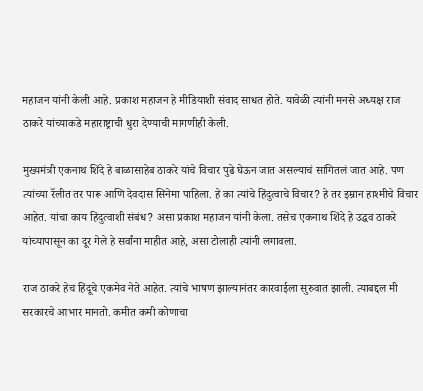महाजन यांनी केली आहे. प्रकाश महाजन हे मीडियाशी संवाद साधत होते. यावेळी त्यांनी मनसे अध्यक्ष राज ठाकरे यांच्याकडे महाराष्ट्राची धुरा देण्याची मागणीही केली.

मुख्यमंत्री एकनाथ शिंदे हे बाळासाहेब ठाकरे यांचे विचार पुढे घेऊन जात असल्याचं सांगितलं जात आहे. पण त्यांच्या रॅलीत तर पारू आणि देवदास सिनेमा पाहिला. हे का त्यांचे हिंदुत्वाचे विचार? हे तर इम्रान हाश्मीचे विचार आहेत. यांचा काय हिंदुत्वाशी संबंध? असा प्रकाश महाजन यांनी केला. तसेच एकनाथ शिंदे हे उद्धव ठाकरे यांच्यापासून का दूर गेले हे सर्वांना माहीत आहे, असा टोलाही त्यांनी लगावला.

राज ठाकरे हेच हिंदूचे एकमेव नेते आहेत. त्यांचे भाषण झाल्यानंतर कारवाईला सुरुवात झाली. त्याबद्दल मी सरकारचे आभार मानतो. कमीत कमी कोणाचा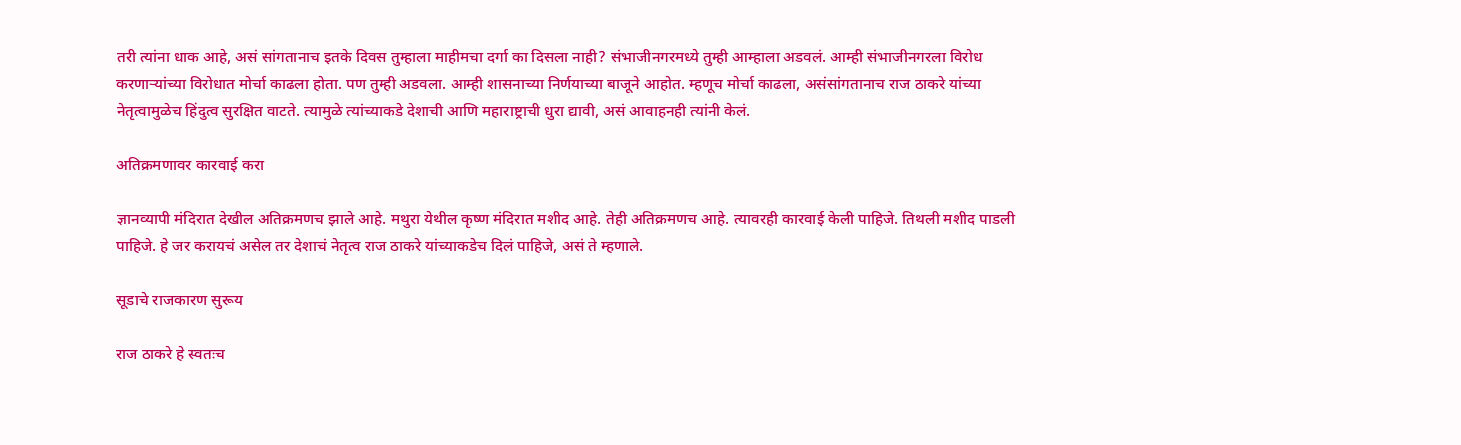तरी त्यांना धाक आहे, असं सांगतानाच इतके दिवस तुम्हाला माहीमचा दर्गा का दिसला नाही? संभाजीनगरमध्ये तुम्ही आम्हाला अडवलं. आम्ही संभाजीनगरला विरोध करणाऱ्यांच्या विरोधात मोर्चा काढला होता. पण तुम्ही अडवला. आम्ही शासनाच्या निर्णयाच्या बाजूने आहोत. म्हणूच मोर्चा काढला, असंसांगतानाच राज ठाकरे यांच्या नेतृत्वामुळेच हिंदुत्व सुरक्षित वाटते. त्यामुळे त्यांच्याकडे देशाची आणि महाराष्ट्राची धुरा द्यावी, असं आवाहनही त्यांनी केलं.

अतिक्रमणावर कारवाई करा

ज्ञानव्यापी मंदिरात देखील अतिक्रमणच झाले आहे. मथुरा येथील कृष्ण मंदिरात मशीद आहे. तेही अतिक्रमणच आहे. त्यावरही कारवाई केली पाहिजे. तिथली मशीद पाडली पाहिजे. हे जर करायचं असेल तर देशाचं नेतृत्व राज ठाकरे यांच्याकडेच दिलं पाहिजे, असं ते म्हणाले.

सूडाचे राजकारण सुरूय

राज ठाकरे हे स्वतःच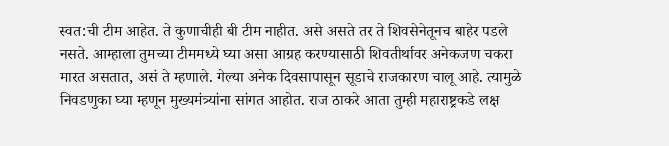स्वत:ची टीम आहेत. ते कुणाचीही बी टीम नाहीत. असे असते तर ते शिवसेनेतूनच बाहेर पडले नसते. आम्हाला तुमच्या टीममध्ये घ्या असा आग्रह करण्यासाठी शिवतीर्थावर अनेकजण चकरा मारत असतात, असं ते म्हणाले. गेल्या अनेक दिवसापासून सूडाचे राजकारण चालू आहे. त्यामुळे निवडणुका घ्या म्हणून मुख्यमंत्र्यांना सांगत आहोत. राज ठाकरे आता तुम्ही महाराष्ट्रकडे लक्ष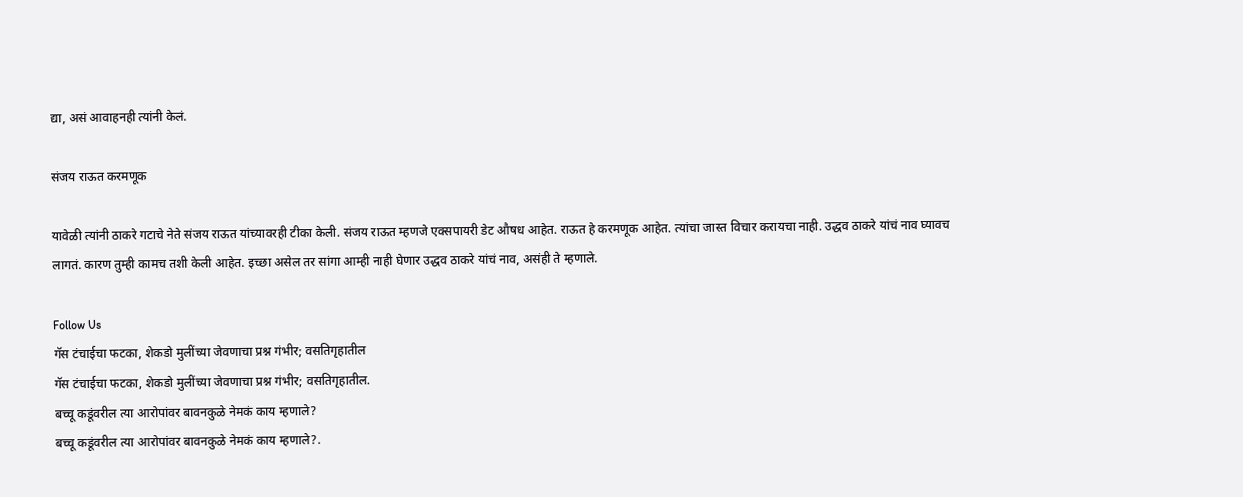द्या, असं आवाहनही त्यांनी केलं.

संजय राऊत करमणूक

यावेळी त्यांनी ठाकरे गटाचे नेते संजय राऊत यांच्यावरही टीका केली. संजय राऊत म्हणजे एक्सपायरी डेट औषध आहेत. राऊत हे करमणूक आहेत. त्यांचा जास्त विचार करायचा नाही. उद्धव ठाकरे यांचं नाव घ्यावच लागतं. कारण तुम्ही कामच तशी केली आहेत. इच्छा असेल तर सांगा आम्ही नाही घेणार उद्धव ठाकरे यांचं नाव, असंही ते म्हणाले.

Follow Us
गॅस टंचाईचा फटका, शेकडो मुलींच्या जेवणाचा प्रश्न गंभीर; वसतिगृहातील
गॅस टंचाईचा फटका, शेकडो मुलींच्या जेवणाचा प्रश्न गंभीर; वसतिगृहातील.
बच्चू कडूंवरील त्या आरोपांवर बावनकुळे नेमकं काय म्हणाले?
बच्चू कडूंवरील त्या आरोपांवर बावनकुळे नेमकं काय म्हणाले?.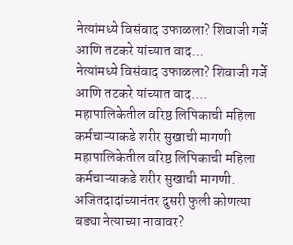नेत्यांमध्ये विसंवाद उफाळला? शिवाजी गर्जे आणि तटकरे यांच्यात वाद...
नेत्यांमध्ये विसंवाद उफाळला? शिवाजी गर्जे आणि तटकरे यांच्यात वाद....
महापालिकेतील वरिष्ठ लिपिकाची महिला कर्मचाऱ्याकडे शरीर सुखाची मागणी
महापालिकेतील वरिष्ठ लिपिकाची महिला कर्मचाऱ्याकडे शरीर सुखाची मागणी.
अजितदादांच्यानंतर दुसरी फुली कोणत्या बड्या नेत्याच्या नावावर?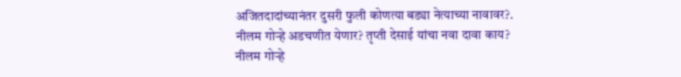अजितदादांच्यानंतर दुसरी फुली कोणत्या बड्या नेत्याच्या नावावर?.
नीलम गोऱ्हे अडचणीत येणार? तृप्ती देसाई यांचा नवा दावा काय?
नीलम गोऱ्हे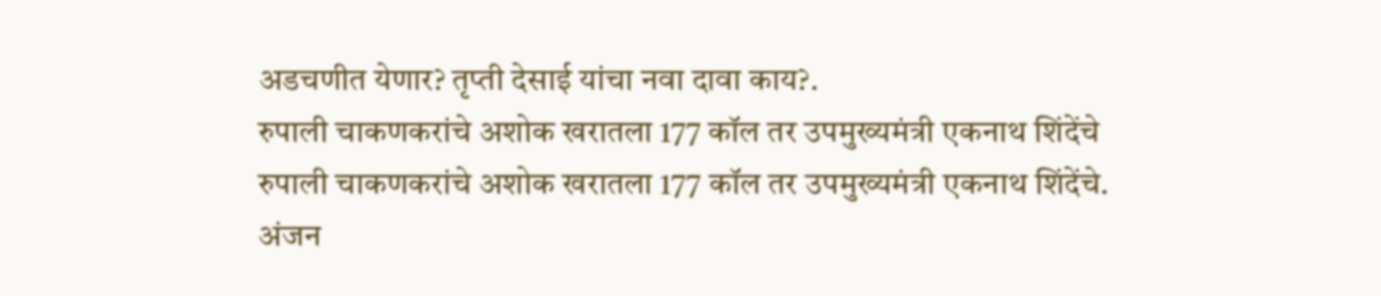अडचणीत येणार? तृप्ती देसाई यांचा नवा दावा काय?.
रुपाली चाकणकरांचे अशोक खरातला 177 कॉल तर उपमुख्यमंत्री एकनाथ शिंदेंचे
रुपाली चाकणकरांचे अशोक खरातला 177 कॉल तर उपमुख्यमंत्री एकनाथ शिंदेंचे.
अंजन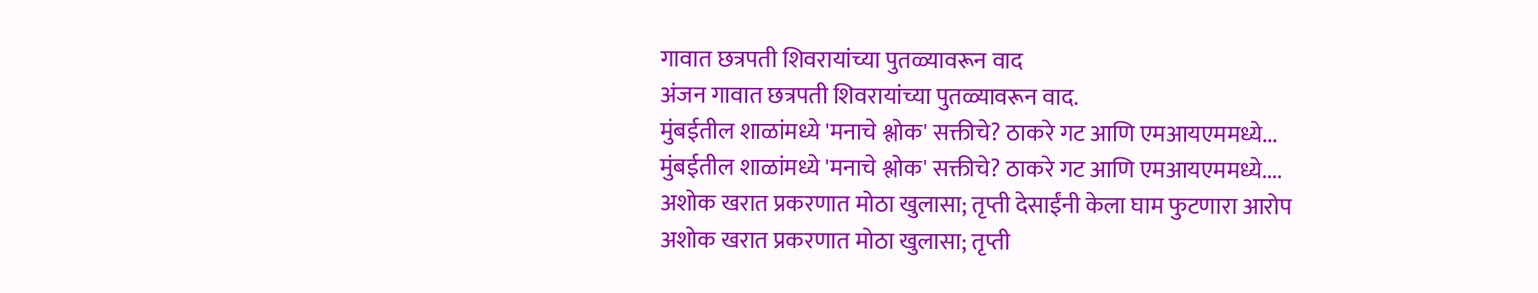गावात छत्रपती शिवरायांच्या पुतळ्यावरून वाद
अंजन गावात छत्रपती शिवरायांच्या पुतळ्यावरून वाद.
मुंबईतील शाळांमध्ये 'मनाचे श्लोक' सक्तीचे? ठाकरे गट आणि एमआयएममध्ये...
मुंबईतील शाळांमध्ये 'मनाचे श्लोक' सक्तीचे? ठाकरे गट आणि एमआयएममध्ये....
अशोक खरात प्रकरणात मोठा खुलासा; तृप्ती देसाईंनी केला घाम फुटणारा आरोप
अशोक खरात प्रकरणात मोठा खुलासा; तृप्ती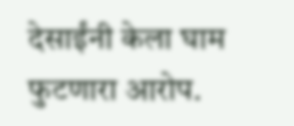देसाईंनी केला घाम फुटणारा आरोप.